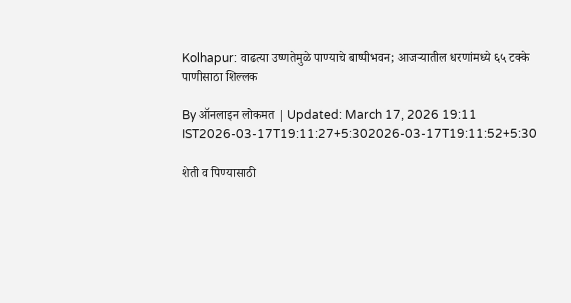Kolhapur: वाढत्या उष्णतेमुळे पाण्याचे बाष्पीभवन; आजऱ्यातील धरणांमध्ये ६५ टक्के पाणीसाठा शिल्लक

By ऑनलाइन लोकमत | Updated: March 17, 2026 19:11 IST2026-03-17T19:11:27+5:302026-03-17T19:11:52+5:30

शेती व पिण्यासाठी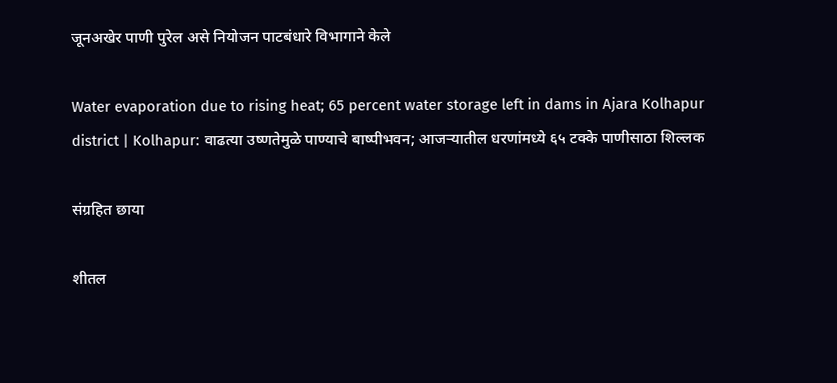जूनअखेर पाणी पुरेल असे नियोजन पाटबंधारे विभागाने केले

Water evaporation due to rising heat; 65 percent water storage left in dams in Ajara Kolhapur district | Kolhapur: वाढत्या उष्णतेमुळे पाण्याचे बाष्पीभवन; आजऱ्यातील धरणांमध्ये ६५ टक्के पाणीसाठा शिल्लक

संग्रहित छाया

शीतल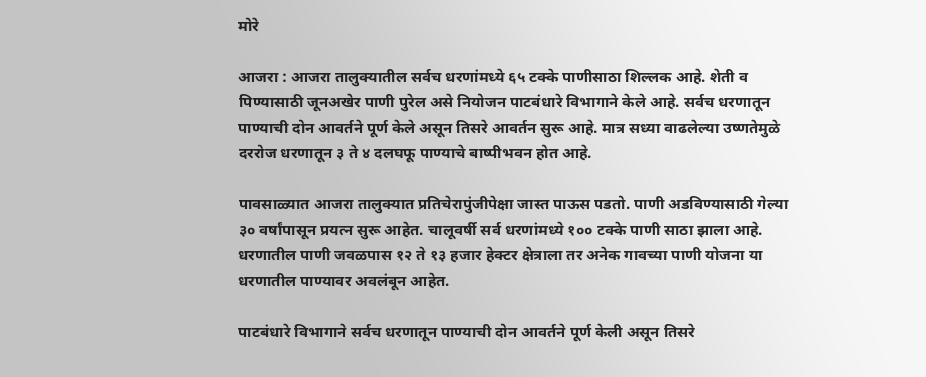मोरे

आजरा : आजरा तालुक्यातील सर्वच धरणांमध्ये ६५ टक्के पाणीसाठा शिल्लक आहे. शेती व पिण्यासाठी जूनअखेर पाणी पुरेल असे नियोजन पाटबंधारे विभागाने केले आहे. सर्वच धरणातून पाण्याची दोन आवर्तने पूर्ण केले असून तिसरे आवर्तन सुरू आहे. मात्र सध्या वाढलेल्या उष्णतेमुळे दररोज धरणातून ३ ते ४ दलघफू पाण्याचे बाष्पीभवन होत आहे.

पावसाळ्यात आजरा तालुक्यात प्रतिचेरापुंजीपेक्षा जास्त पाऊस पडतो. पाणी अडविण्यासाठी गेल्या ३० वर्षांपासून प्रयत्न सुरू आहेत. चालूवर्षी सर्व धरणांमध्ये १०० टक्के पाणी साठा झाला आहे. धरणातील पाणी जवळपास १२ ते १३ हजार हेक्टर क्षेत्राला तर अनेक गावच्या पाणी योजना या धरणातील पाण्यावर अवलंबून आहेत.

पाटबंधारे विभागाने सर्वच धरणातून पाण्याची दोन आवर्तने पूर्ण केली असून तिसरे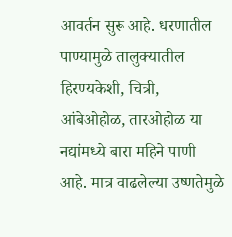आवर्तन सुरू आहे. धरणातील पाण्यामुळे तालुक्यातील हिरण्यकेशी, चित्री, आंबेओहोळ, तारओहोळ या नद्यांमध्ये बारा महिने पाणी आहे. मात्र वाढलेल्या उष्णतेमुळे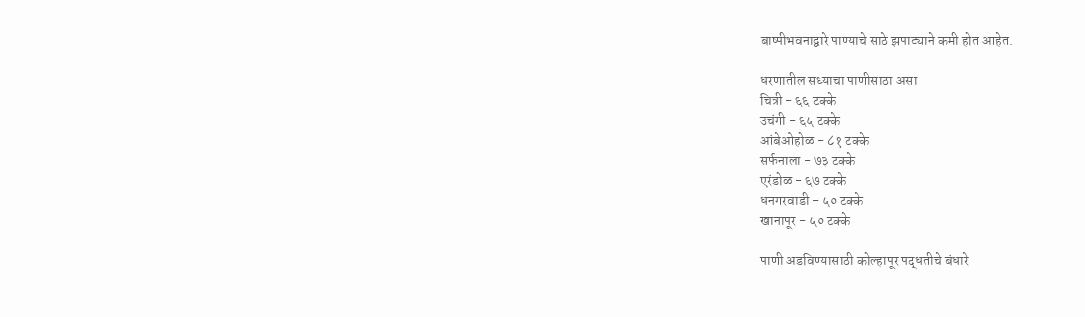बाष्पीभवनाद्वारे पाण्याचे साठे झपाट्याने कमी होत आहेत.

धरणातील सध्याचा पाणीसाठा असा
चित्री - ६६ टक्के
उचंगी - ६५ टक्के
आंबेओहोळ - ८१ टक्के
सर्फनाला - ७३ टक्के
एरंडोळ - ६७ टक्के
धनगरवाडी - ५० टक्के
खानापूर - ५० टक्के

पाणी अडविण्यासाठी कोल्हापूर पद्धतीचे बंधारे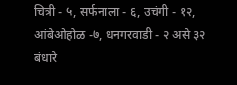चित्री - ५, सर्फनाला - ६, उचंगी - १२, आंबेओहोळ -७, धनगरवाडी - २ असे ३२ बंधारे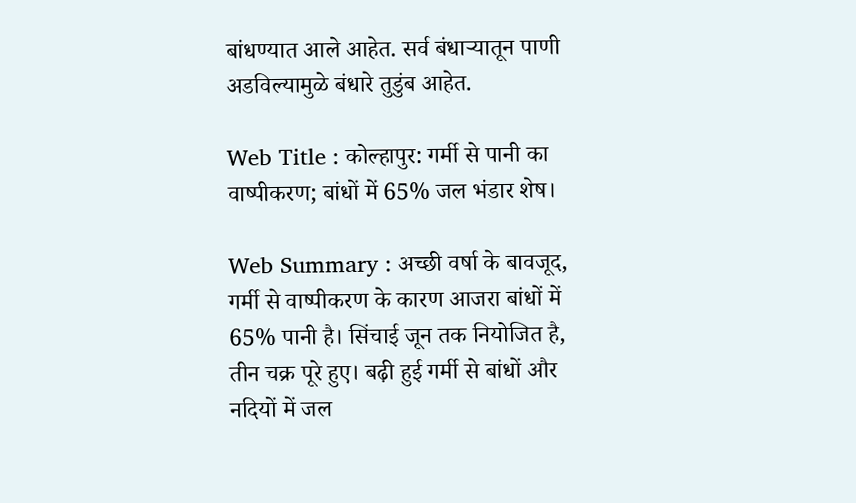बांधण्यात आले आहेत. सर्व बंधाऱ्यातून पाणी अडविल्यामुळे बंधारे तुडुंब आहेत.

Web Title : कोल्हापुर: गर्मी से पानी का वाष्पीकरण; बांधों में 65% जल भंडार शेष।

Web Summary : अच्छी वर्षा के बावजूद, गर्मी से वाष्पीकरण के कारण आजरा बांधों में 65% पानी है। सिंचाई जून तक नियोजित है, तीन चक्र पूरे हुए। बढ़ी हुई गर्मी से बांधों और नदियों में जल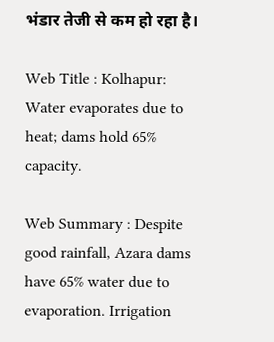भंडार तेजी से कम हो रहा है।

Web Title : Kolhapur: Water evaporates due to heat; dams hold 65% capacity.

Web Summary : Despite good rainfall, Azara dams have 65% water due to evaporation. Irrigation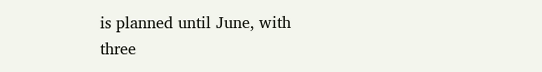is planned until June, with three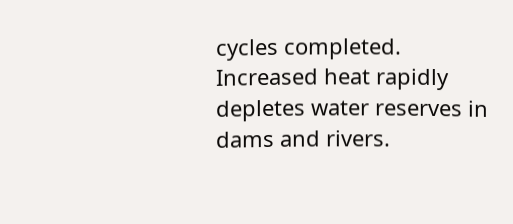cycles completed. Increased heat rapidly depletes water reserves in dams and rivers.